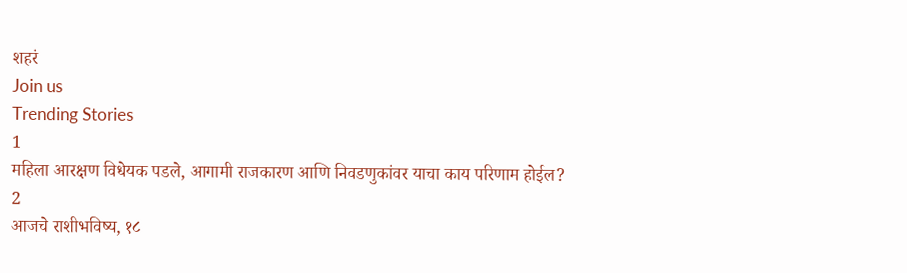शहरं
Join us
Trending Stories
1
महिला आरक्षण विधेयक पडले, आगामी राजकारण आणि निवडणुकांवर याचा काय परिणाम होईल?
2
आजचे राशीभविष्य, १८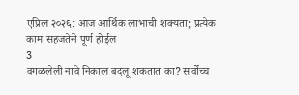एप्रिल २०२६: आज आर्थिक लाभाची शक्यता; प्रत्येक काम सहजतेने पूर्ण होईल
3
वगळलेली नावे निकाल बदलू शकतात का? सर्वोच्च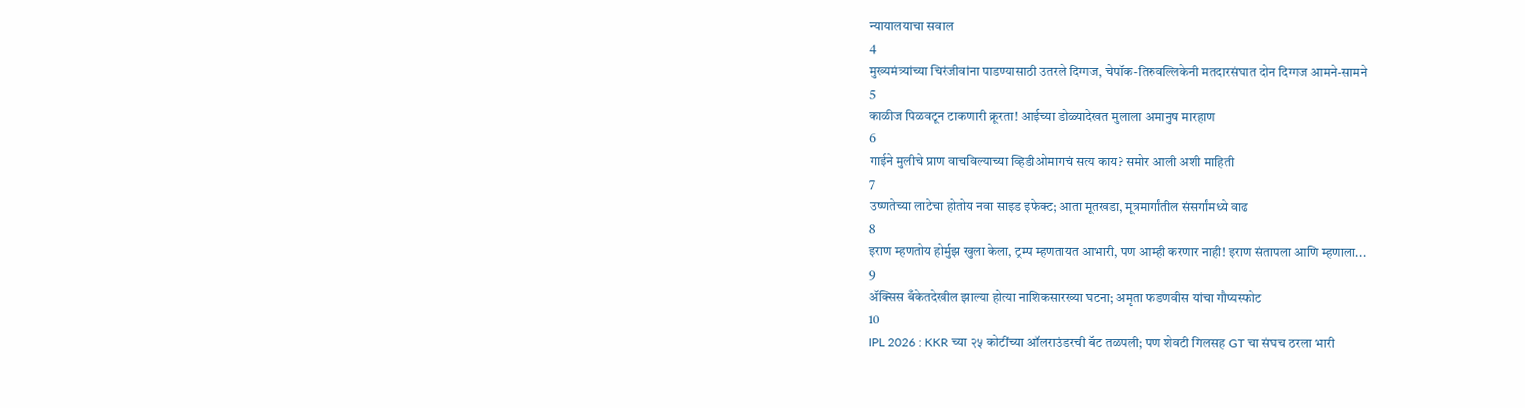न्यायालयाचा सवाल
4
मुख्यमंत्र्यांच्या चिरंजीवांना पाडण्यासाठी उतरले दिग्गज, चेपॉक-तिरुवल्लिकेनी मतदारसंघात दोन दिग्गज आमने-सामने
5
काळीज पिळवटून टाकणारी क्रूरता! आईच्या डोळ्यादेखत मुलाला अमानुष मारहाण
6
गाईने मुलीचे प्राण वाचविल्याच्या व्हिडीओमागचं सत्य काय? समोर आली अशी माहिती
7
उष्णतेच्या लाटेचा होतोय नवा साइड इफेक्ट; आता मूतखडा, मूत्रमार्गांतील संसर्गांमध्ये वाढ
8
इराण म्हणतोय होर्मुझ खुला केला, ट्रम्प म्हणतायत आभारी, पण आम्ही करणार नाही! इराण संतापला आणि म्हणाला...
9
ॲक्सिस बँकेतदेखील झाल्या होत्या नाशिकसारख्या घटना; अमृता फडणवीस यांचा गौप्यस्फोट
10
IPL 2026 : KKR च्या २५ कोटींच्या ऑलराउंडरची बॅट तळपली; पण शेवटी गिलसह GT चा संघच ठरला भारी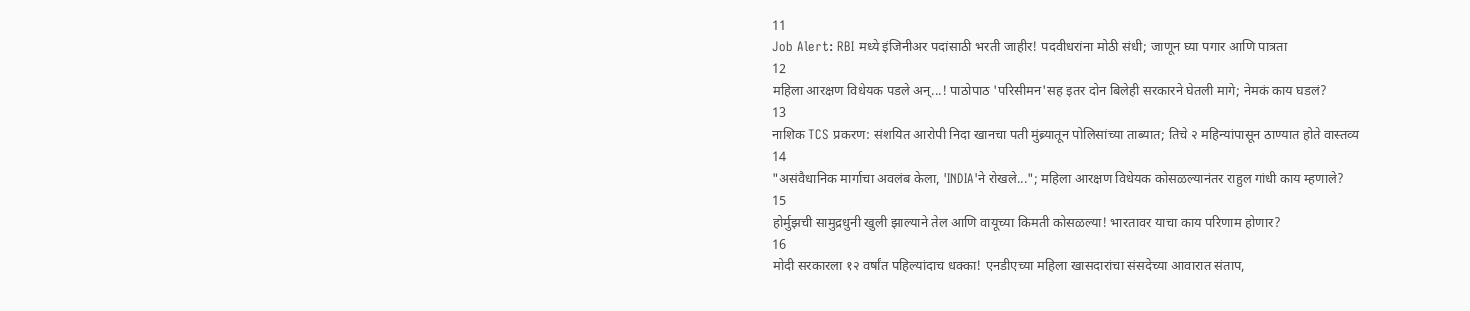11
Job Alert: RBI मध्ये इंजिनीअर पदांसाठी भरती जाहीर! पदवीधरांना मोठी संधी; जाणून घ्या पगार आणि पात्रता
12
महिला आरक्षण विधेयक पडले अन्...! पाठोपाठ 'परिसीमन'सह इतर दोन बिलेही सरकारने घेतली मागे; नेमकं काय घडलं?
13
नाशिक TCS प्रकरण: संशयित आरोपी निदा खानचा पती मुंब्र्यातून पोलिसांच्या ताब्यात; तिचे २ महिन्यांपासून ठाण्यात होते वास्तव्य
14
"असंवैधानिक मार्गाचा अवलंब केला, 'INDIA'ने रोखले..."; महिला आरक्षण विधेयक कोसळल्यानंतर राहुल गांधी काय म्हणाले?
15
होर्मुझची सामुद्रधुनी खुली झाल्याने तेल आणि वायूच्या किमती कोसळल्या! भारतावर याचा काय परिणाम होणार?
16
मोदी सरकारला १२ वर्षांत पहिल्यांदाच धक्का! एनडीएच्या महिला खासदारांचा संसदेच्या आवारात संताप,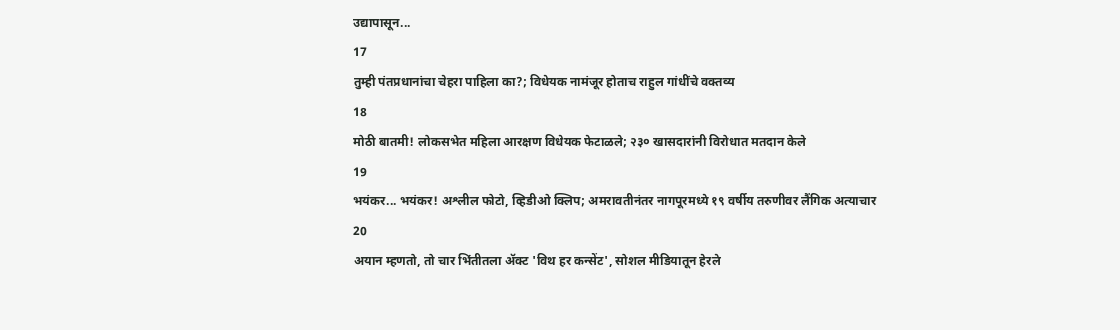उद्यापासून...
17
तुम्ही पंतप्रधानांचा चेहरा पाहिला का?; विधेयक नामंजूर होताच राहुल गांधींचे वक्तव्य
18
मोठी बातमी! लोकसभेत महिला आरक्षण विधेयक फेटाळले; २३० खासदारांनी विरोधात मतदान केले
19
भयंकर... भयंकर! अश्लील फोटो, व्हिडीओ क्लिप; अमरावतीनंतर नागपूरमध्ये १९ वर्षीय तरुणीवर लैंगिक अत्याचार
20
अयान म्हणतो, तो चार भिंतीतला अ‍ॅक्ट 'विथ हर कन्सेंट', सोशल मीडियातून हेरले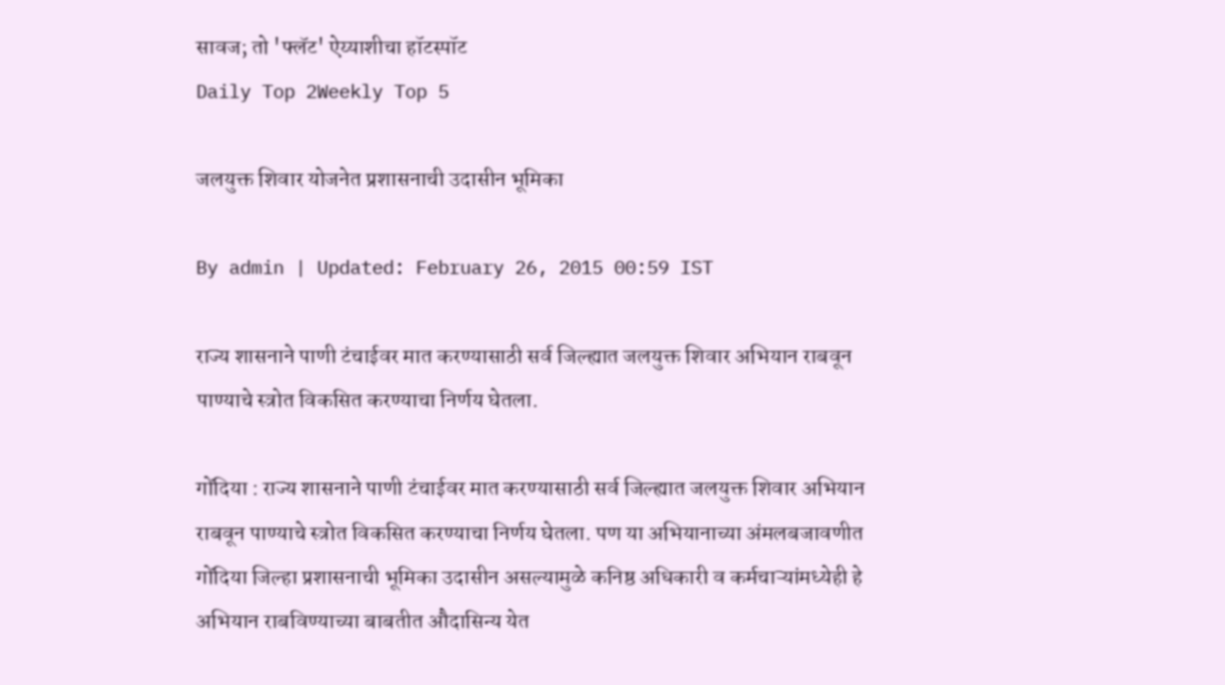सावज; तो 'फ्लॅट' ऐय्याशीचा हॉटस्पॉट
Daily Top 2Weekly Top 5

जलयुक्त शिवार योजनेत प्रशासनाची उदासीन भूमिका

By admin | Updated: February 26, 2015 00:59 IST

राज्य शासनाने पाणी टंचाईवर मात करण्यासाठी सर्व जिल्ह्यात जलयुक्त शिवार अभियान राबवून पाण्याचे स्त्रोत विकसित करण्याचा निर्णय घेतला.

गोंदिया : राज्य शासनाने पाणी टंचाईवर मात करण्यासाठी सर्व जिल्ह्यात जलयुक्त शिवार अभियान राबवून पाण्याचे स्त्रोत विकसित करण्याचा निर्णय घेतला. पण या अभियानाच्या अंमलबजावणीत गोंदिया जिल्हा प्रशासनाची भूमिका उदासीन असल्यामुळे कनिष्ठ अधिकारी व कर्मचाऱ्यांमध्येही हे अभियान राबविण्याच्या बाबतीत औदासिन्य येत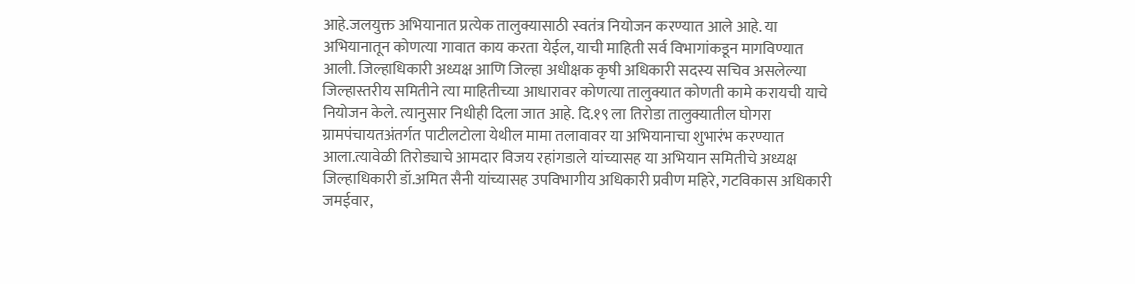आहे.जलयुक्त अभियानात प्रत्येक तालुक्यासाठी स्वतंत्र नियोजन करण्यात आले आहे. या अभियानातून कोणत्या गावात काय करता येईल, याची माहिती सर्व विभागांकडून मागविण्यात आली. जिल्हाधिकारी अध्यक्ष आणि जिल्हा अधीक्षक कृषी अधिकारी सदस्य सचिव असलेल्या जिल्हास्तरीय समितीने त्या माहितीच्या आधारावर कोणत्या तालुक्यात कोणती कामे करायची याचे नियोजन केले. त्यानुसार निधीही दिला जात आहे. दि.१९ ला तिरोडा तालुक्यातील घोगरा ग्रामपंचायतअंतर्गत पाटीलटोला येथील मामा तलावावर या अभियानाचा शुभारंभ करण्यात आला.त्यावेळी तिरोड्याचे आमदार विजय रहांगडाले यांच्यासह या अभियान समितीचे अध्यक्ष जिल्हाधिकारी डॉ.अमित सैनी यांच्यासह उपविभागीय अधिकारी प्रवीण महिरे, गटविकास अधिकारी जमईवार,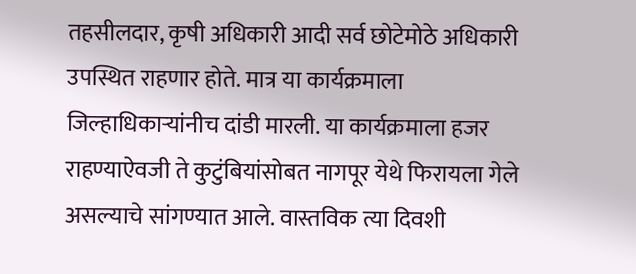तहसीलदार, कृषी अधिकारी आदी सर्व छोटेमोठे अधिकारी उपस्थित राहणार होते. मात्र या कार्यक्रमाला जिल्हाधिकाऱ्यांनीच दांडी मारली. या कार्यक्रमाला हजर राहण्याऐवजी ते कुटुंबियांसोबत नागपूर येथे फिरायला गेले असल्याचे सांगण्यात आले. वास्तविक त्या दिवशी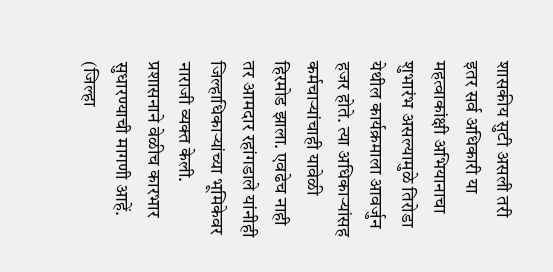शासकीय सुटी असली तरी इतर सर्व अधिकारी या महत्वाकांक्षी अभियानाचा शुभारंभ असल्यामुळे तिरोडा येथील कार्यक्रमाला आवर्जुन हजर होते. त्या अधिकाऱ्यांसह कर्मचाऱ्यांचाही यावेळी हिरमोड झाला. एवढेच नाही तर आमदार रहांगडाले यांनीही जिल्हाधिकाऱ्यांच्या भूमिकेवर नाराजी व्यक्त केली. प्रशासनाने वेळीच कारभार सुधारण्याची मागणी आहें. (जिल्हा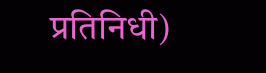प्रतिनिधी)